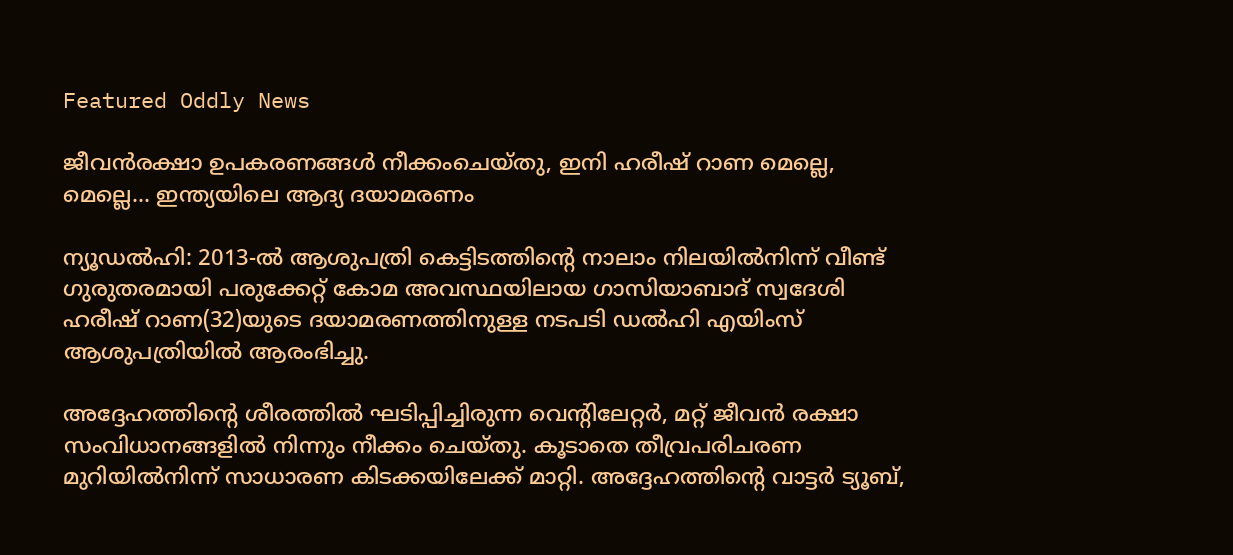Featured Oddly News

ജീവന്‍രക്ഷാ ഉപകരണങ്ങള്‍ നീക്കംചെയ്തു, ഇനി ഹരീഷ് റാണ മെല്ലെ, മെല്ലെ… ഇന്ത്യയിലെ ആദ്യ ദയാമരണം

ന്യൂഡല്‍ഹി: 2013-ല്‍ ആശുപത്രി കെട്ടിടത്തിന്റെ നാലാം നിലയില്‍നിന്ന് വീണ്ട് ഗുരുതരമായി പരുക്കേറ്റ് കോമ അവസ്ഥയിലായ ഗാസിയാബാദ് സ്വദേശി ഹരീഷ് റാണ(32)യുടെ ദയാമരണത്തിനുള്ള നടപടി ഡല്‍ഹി എയിംസ് ആശുപത്രിയില്‍ ആരംഭിച്ചു.

അദ്ദേഹത്തിന്റെ ശീരത്തില്‍ ഘടിപ്പിച്ചിരുന്ന വെന്റിലേറ്റര്‍, മറ്റ് ജീവന്‍ രക്ഷാ സംവിധാനങ്ങളില്‍ നിന്നും നീക്കം ചെയ്തു. കൂടാതെ തീവ്രപരിചരണ മുറിയില്‍നിന്ന് സാധാരണ കിടക്കയിലേക്ക് മാറ്റി. അദ്ദേഹത്തിന്റെ വാട്ടര്‍ ട്യൂബ്,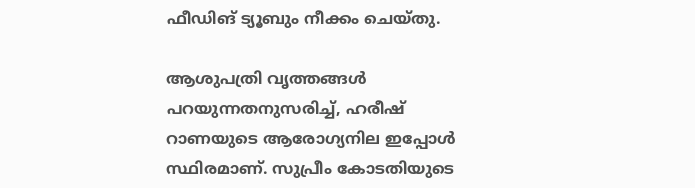ഫീഡിങ് ട്യൂബും നീക്കം ചെയ്തു.

ആശുപത്രി വൃത്തങ്ങള്‍ പറയുന്നതനുസരിച്ച്, ഹരീഷ് റാണയുടെ ആരോഗ്യനില ഇപ്പോള്‍ സ്ഥിരമാണ്. സുപ്രീം കോടതിയുടെ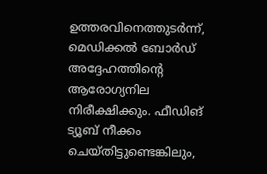ഉത്തരവിനെത്തുടര്‍ന്ന്, മെഡിക്കല്‍ ബോര്‍ഡ് അദ്ദേഹത്തിന്റെ ആരോഗ്യനില നിരീക്ഷിക്കും. ഫീഡിങ് ട്യൂബ് നീക്കം ചെയ്തിട്ടുണ്ടെങ്കിലും,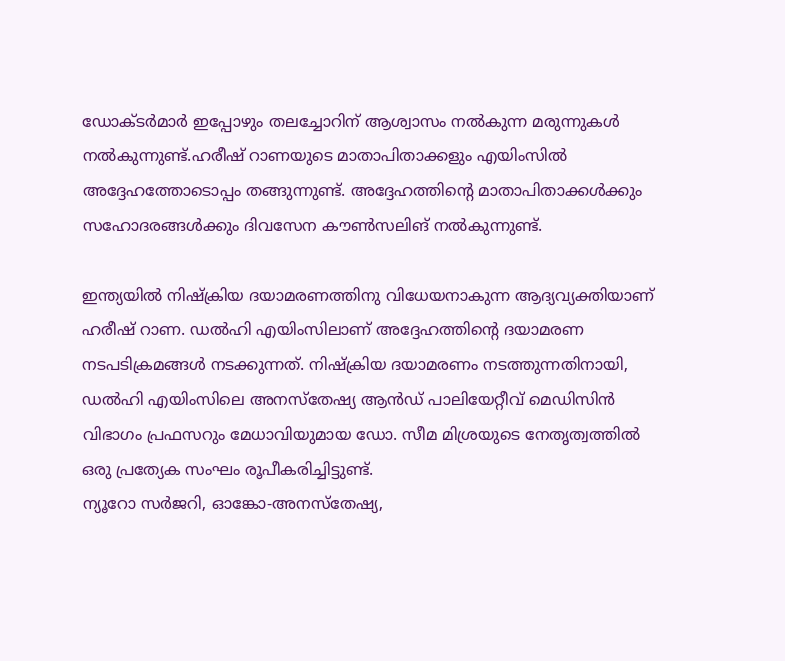ഡോക്ടര്‍മാര്‍ ഇപ്പോഴും തലച്ചോറിന് ആശ്വാസം നല്‍കുന്ന മരുന്നുകള്‍ നല്‍കുന്നുണ്ട്.ഹരീഷ് റാണയുടെ മാതാപിതാക്കളും എയിംസില്‍ അദ്ദേഹത്തോടൊപ്പം തങ്ങുന്നുണ്ട്. അദ്ദേഹത്തിന്റെ മാതാപിതാക്കള്‍ക്കും സഹോദരങ്ങള്‍ക്കും ദിവസേന കൗണ്‍സലിങ് നല്‍കുന്നുണ്ട്.

ഇന്ത്യയില്‍ നിഷ്‌ക്രിയ ദയാമരണത്തിനു വിധേയനാകുന്ന ആദ്യവ്യക്തിയാണ് ഹരീഷ് റാണ. ഡല്‍ഹി എയിംസിലാണ് അദ്ദേഹത്തിന്റെ ദയാമരണ നടപടിക്രമങ്ങള്‍ നടക്കുന്നത്. നിഷ്‌ക്രിയ ദയാമരണം നടത്തുന്നതിനായി, ഡല്‍ഹി എയിംസിലെ അനസ്‌തേഷ്യ ആന്‍ഡ് പാലിയേറ്റീവ് മെഡിസിന്‍ വിഭാഗം പ്രഫസറും മേധാവിയുമായ ഡോ. സീമ മിശ്രയുടെ നേതൃത്വത്തില്‍ ഒരു പ്രത്യേക സംഘം രൂപീകരിച്ചിട്ടുണ്ട്.
ന്യൂറോ സര്‍ജറി, ഓങ്കോ-അനസ്‌തേഷ്യ,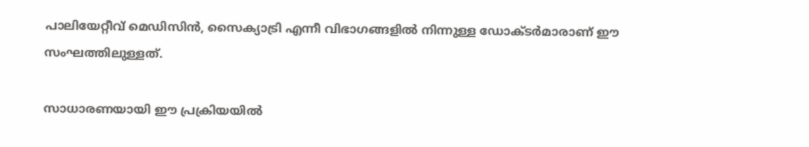പാലിയേറ്റീവ് മെഡിസിന്‍, സൈക്യാട്രി എന്നീ വിഭാഗങ്ങളില്‍ നിന്നുള്ള ഡോക്ടര്‍മാരാണ് ഈ സംഘത്തിലുള്ളത്.

സാധാരണയായി ഈ പ്രക്രിയയില്‍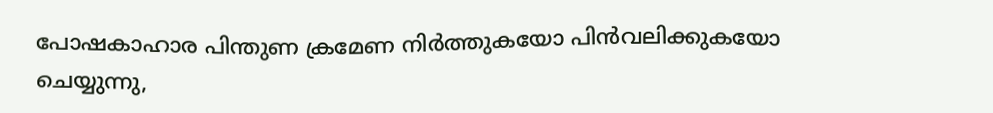പോഷകാഹാര പിന്തുണ ക്രമേണ നിര്‍ത്തുകയോ പിന്‍വലിക്കുകയോ ചെയ്യുന്നു,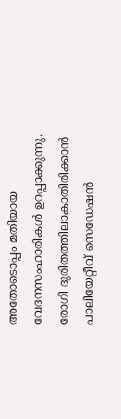അതോടൊപ്പം മതിയായ വേദനസംഹാരികള്‍ ഉറപ്പാക്കുന്നു. രോഗി ദുരിതത്തിലാകാതിരിക്കാന്‍ പാലിയേറ്റീവ് സെഡേഷന്‍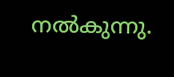നല്‍കുന്നു.